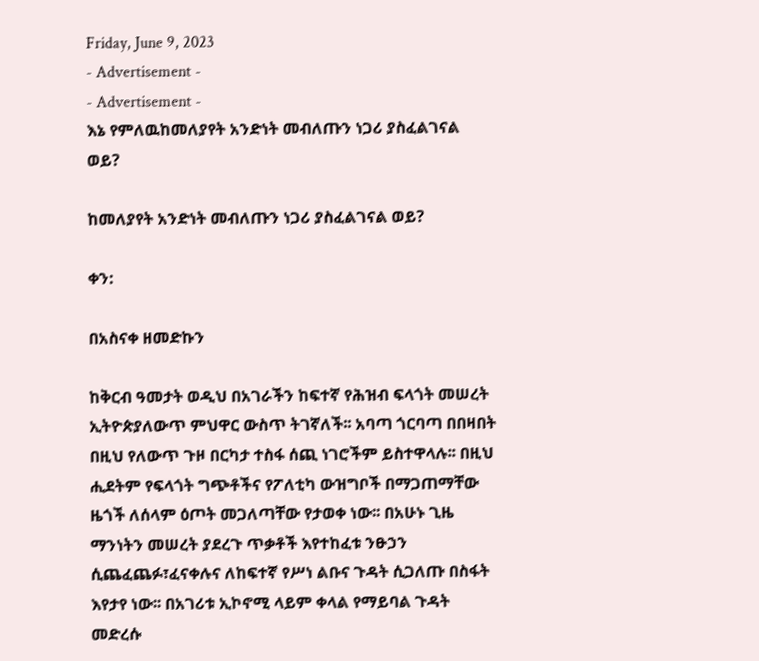Friday, June 9, 2023
- Advertisement -
- Advertisement -
እኔ የምለዉከመለያየት አንድነት መብለጡን ነጋሪ ያስፈልገናል ወይ?

ከመለያየት አንድነት መብለጡን ነጋሪ ያስፈልገናል ወይ?

ቀን:

በአስናቀ ዘመድኩን

ከቅርብ ዓመታት ወዲህ በአገራችን ከፍተኛ የሕዝብ ፍላጎት መሠረት ኢትዮጵያለውጥ ምህዋር ውስጥ ትገኛለች፡፡ አባጣ ጎርባጣ በበዛበት በዚህ የለውጥ ጉዞ በርካታ ተስፋ ሰጪ ነገሮችም ይስተዋላሉ፡፡ በዚህ ሒደትም የፍላጎት ግጭቶችና የፖለቲካ ውዝግቦች በማጋጠማቸው ዜጎች ለሰላም ዕጦት መጋለጣቸው የታወቀ ነው፡፡ በአሁኑ ጊዜ ማንነትን መሠረት ያደረጉ ጥቃቶች እየተከፈቱ ንፁኃን ሲጨፈጨፉ፣ፈናቀሉና ለከፍተኛ የሥነ ልቡና ጉዳት ሲጋለጡ በስፋት እየታየ ነው፡፡ በአገሪቱ ኢኮኖሚ ላይም ቀላል የማይባል ጉዳት መድረሱ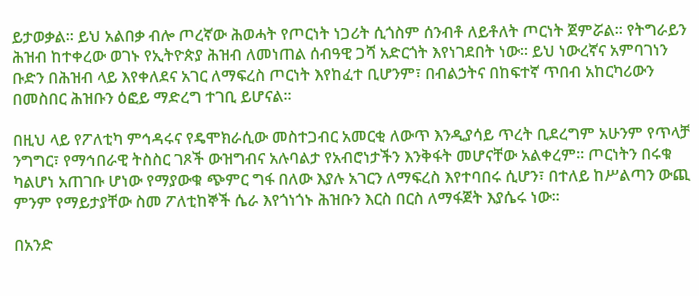ይታወቃል፡፡ ይህ አልበቃ ብሎ ጦረኛው ሕወሓት የጦርነት ነጋሪት ሲጎስም ሰንብቶ ለይቶለት ጦርነት ጀምሯል፡፡ የትግራይን ሕዝብ ከተቀረው ወገኑ የኢትዮጵያ ሕዝብ ለመነጠል ሰብዓዊ ጋሻ አድርጎት እየነገደበት ነው፡፡ ይህ ነውረኛና አምባገነን ቡድን በሕዝብ ላይ እየቀለደና አገር ለማፍረስ ጦርነት እየከፈተ ቢሆንም፣ በብልኃትና በከፍተኛ ጥበብ አከርካሪውን በመስበር ሕዝቡን ዕፎይ ማድረግ ተገቢ ይሆናል፡፡

በዚህ ላይ የፖለቲካ ምኅዳሩና የዴሞክራሲው መስተጋብር አመርቂ ለውጥ እንዲያሳይ ጥረት ቢደረግም አሁንም የጥላቻ ንግግር፣ የማኅበራዊ ትስስር ገጾች ውዝግብና አሉባልታ የአብሮነታችን እንቅፋት መሆናቸው አልቀረም፡፡ ጦርነትን በሩቁ ካልሆነ አጠገቡ ሆነው የማያውቁ ጭምር ግፋ በለው እያሉ አገርን ለማፍረስ እየተባበሩ ሲሆን፣ በተለይ ከሥልጣን ውጪ ምንም የማይታያቸው ስመ ፖለቲከኞች ሴራ እየጎነጎኑ ሕዝቡን እርስ በርስ ለማፋጀት እያሴሩ ነው፡፡

በአንድ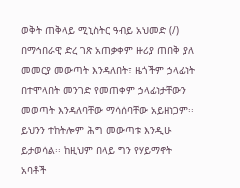ወቅት ጠቅላይ ሚኒስትር ዓብይ አህመድ (/) በማኅበራዊ ድረ ገጽ አጠቃቀም ዙሪያ ጠበቅ ያለ መመርያ መውጣት እንዳለበት፣ ዜጎችም ኃላፊነት በተሞላበት መንገድ የመጠቀም ኃላፊነታቸውን መወጣት እንዳለባቸው ማሳሰባቸው አይዘነጋም፡፡ ይህንን ተከትሎም ሕግ መውጣቱ እንዲሁ ይታወሳል፡፡ ከዚህም በላይ ግን የሃይማኖት አባቶች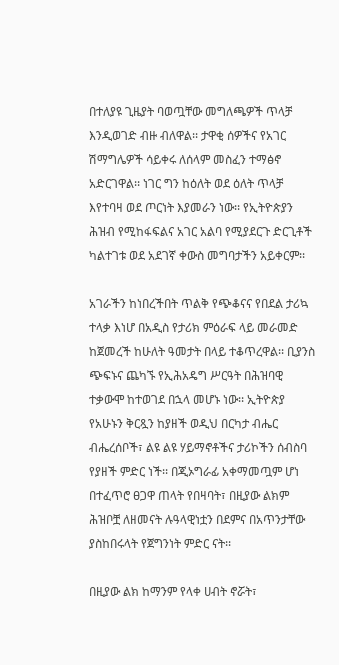በተለያዩ ጊዜያት ባወጧቸው መግለጫዎች ጥላቻ እንዲወገድ ብዙ ብለዋል፡፡ ታዋቂ ሰዎችና የአገር ሽማግሌዎች ሳይቀሩ ለሰላም መስፈን ተማፅኖ አድርገዋል፡፡ ነገር ግን ከዕለት ወደ ዕለት ጥላቻ እየተባዛ ወደ ጦርነት እያመራን ነው፡፡ የኢትዮጵያን ሕዝብ የሚከፋፍልና አገር አልባ የሚያደርጉ ድርጊቶች ካልተገቱ ወደ አደገኛ ቀውስ መግባታችን አይቀርም፡፡

አገራችን ከነበረችበት ጥልቅ የጭቆናና የበደል ታሪኳ ተላቃ እነሆ በአዲስ የታሪክ ምዕራፍ ላይ መራመድ ከጀመረች ከሁለት ዓመታት በላይ ተቆጥረዋል፡፡ ቢያንስ ጭፍኑና ጨካኙ የኢሕአዴግ ሥርዓት በሕዝባዊ ተቃውሞ ከተወገደ በኋላ መሆኑ ነው፡፡ ኢትዮጵያ የአሁኑን ቅርጿን ከያዘች ወዲህ በርካታ ብሔር ብሔረሰቦች፣ ልዩ ልዩ ሃይማኖቶችና ታሪኮችን ሰብስባ የያዘች ምድር ነች፡፡ በጂኦግራፊ አቀማመጧም ሆነ በተፈጥሮ ፀጋዋ ጠላት የበዛባት፣ በዚያው ልክም ሕዝቦቿ ለዘመናት ሉዓላዊነቷን በደምና በአጥንታቸው ያስከበሩላት የጀግንነት ምድር ናት፡፡

በዚያው ልክ ከማንም የላቀ ሀብት ኖሯት፣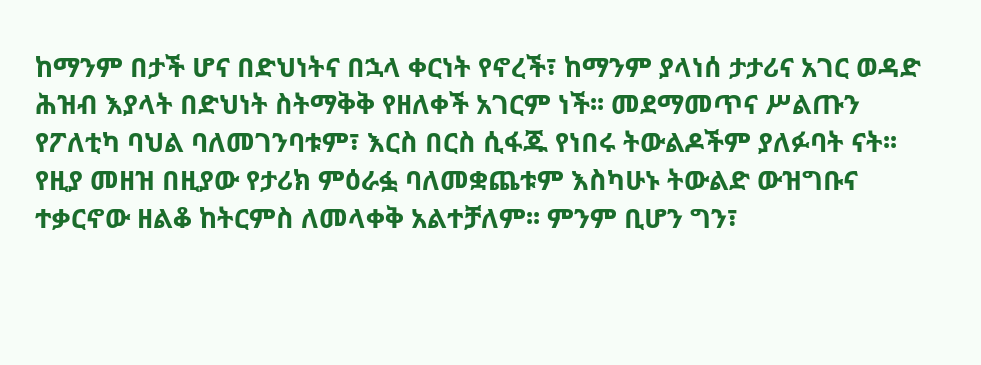ከማንም በታች ሆና በድህነትና በኋላ ቀርነት የኖረች፣ ከማንም ያላነሰ ታታሪና አገር ወዳድ ሕዝብ እያላት በድህነት ስትማቅቅ የዘለቀች አገርም ነች፡፡ መደማመጥና ሥልጡን የፖለቲካ ባህል ባለመገንባቱም፣ እርስ በርስ ሲፋጁ የነበሩ ትውልዶችም ያለፉባት ናት፡፡ የዚያ መዘዝ በዚያው የታሪክ ምዕራፏ ባለመቋጨቱም እስካሁኑ ትውልድ ውዝግቡና ተቃርኖው ዘልቆ ከትርምስ ለመላቀቅ አልተቻለም፡፡ ምንም ቢሆን ግን፣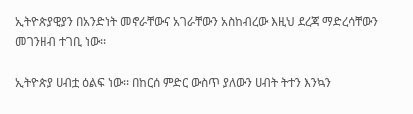ኢትዮጵያዊያን በአንድነት መኖራቸውና አገራቸውን አስከብረው እዚህ ደረጃ ማድረሳቸውን መገንዘብ ተገቢ ነው፡፡

ኢትዮጵያ ሀብቷ ዕልፍ ነው፡፡ በከርሰ ምድር ውስጥ ያለውን ሀብት ትተን እንኳን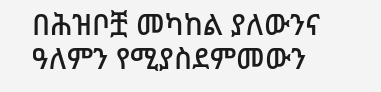በሕዝቦቿ መካከል ያለውንና ዓለምን የሚያስደምመውን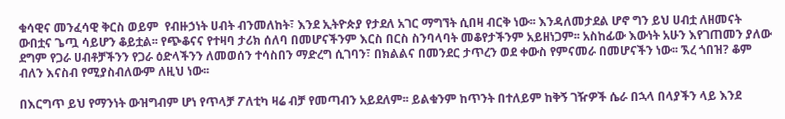ቁሳዊና መንፈሳዊ ቅርስ ወይም  የብዙኃነት ሀብት ብንመለከት፣ እንደ ኢትዮጵያ የታደለ አገር ማግኘት ሲበዛ ብርቅ ነው፡፡ እንዳለመታደል ሆኖ ግን ይህ ሀብቷ ለዘመናት ውበቷና ጌጧ ሳይሆን ቆይቷል፡፡ የጭቆናና የተዛባ ታሪክ ሰለባ በመሆናችንም እርስ በርስ ስንባላባት መቆየታችንም አይዘነጋም፡፡ አስከፊው እውነት አሁን እየገጠመን ያለው ደግም የጋራ ሀብቶቻችንን የጋራ ዕድላችንን ለመወሰን ተሳስበን ማድረግ ሲገባን፣ በክልልና በመንደር ታጥረን ወደ ቀውስ የምናመራ በመሆናችን ነው፡፡ ኧረ ጎበዝ? ቆም ብለን እናስብ የሚያስብለውም ለዚህ ነው፡፡

በእርግጥ ይህ የማንነት ውዝግብም ሆነ የጥላቻ ፖለቲካ ዛሬ ብቻ የመጣብን አይደለም፡፡ ይልቁንም ከጥንት በተለይም ከቅኝ ገዥዎች ሴራ በኋላ በላያችን ላይ እንደ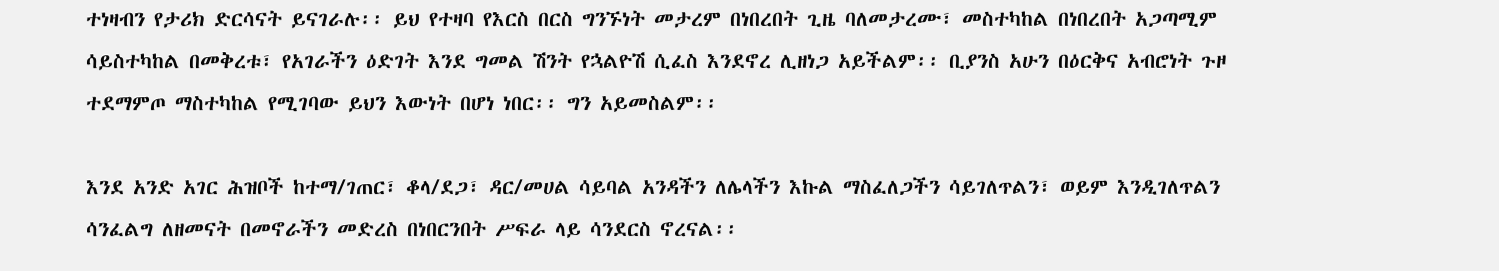ተነዛብን የታሪክ ድርሳናት ይናገራሉ፡፡ ይህ የተዛባ የእርስ በርስ ግንኙነት መታረም በነበረበት ጊዜ ባለመታረሙ፣ መስተካከል በነበረበት አጋጣሚም ሳይስተካከል በመቅረቱ፣ የአገራችን ዕድገት እንደ ግመል ሽንት የኋልዮሽ ሲፈስ እንደኖረ ሊዘነጋ አይችልም፡፡ ቢያንስ አሁን በዕርቅና አብሮነት ጉዞ ተደማምጦ ማስተካከል የሚገባው ይህን እውነት በሆነ ነበር፡፡ ግን አይመስልም፡፡

እንደ አንድ አገር ሕዝቦች ከተማ/ገጠር፣ ቆላ/ደጋ፣ ዳር/መሀል ሳይባል አንዳችን ለሌላችን እኩል ማስፈለጋችን ሳይገለጥልን፣ ወይም እንዲገለጥልን ሳንፈልግ ለዘመናት በመኖራችን መድረስ በነበርንበት ሥፍራ ላይ ሳንደርስ ኖረናል፡፡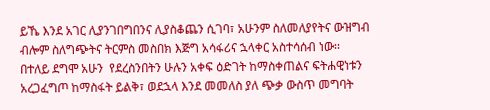ይኼ እንደ አገር ሊያንገበግበንና ሊያስቆጨን ሲገባ፣ አሁንም ስለመለያየትና ውዝግብ ብሎም ስለግጭትና ትርምስ መስበክ እጅግ አሳፋሪና ኋላቀር አስተሳሰብ ነው፡፡ በተለይ ደግሞ አሁን  የደረስንበትን ሁሉን አቀፍ ዕድገት ከማስቀጠልና ፍትሐዊነቱን አረጋፈግጦ ከማስፋት ይልቅ፣ ወደኋላ እንደ መመለስ ያለ ጭቃ ውስጥ መግባት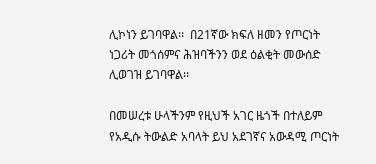ሊኮነን ይገባዋል፡፡  በ21ኛው ክፍለ ዘመን የጦርነት ነጋሪት መጎሰምና ሕዝባችንን ወደ ዕልቂት መውሰድ ሊወገዝ ይገባዋል፡፡

በመሠረቱ ሁላችንም የዚህች አገር ዜጎች በተለይም የአዲሱ ትውልድ አባላት ይህ አደገኛና አውዳሚ ጦርነት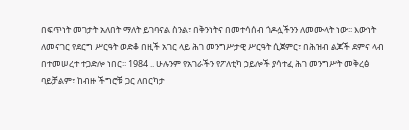በፍጥነት መገታት አለበት ማለት ይገባናል ስንል፣ በቅንነትና በመተሳሰብ ጎዶሏችንን ለመሙላት ነው፡፡ እውነት ለመናገር የደርግ ሥርዓት ወድቆ በዚች አገር ላይ ሕገ መንግሥታዊ ሥርዓት ሲጀምር፣ በሕዝብ ልጆች ደምና ላብ በተመሠረተ ተጋድሎ ነበር፡፡ 1984 .. ሁሉንም የአገራችን የፖለቲካ ኃይሎች ያሳተፈ ሕገ መንግሥት መቅረፅ ባይቻልም፣ ከብዙ ችግሮቹ ጋር ለበርካታ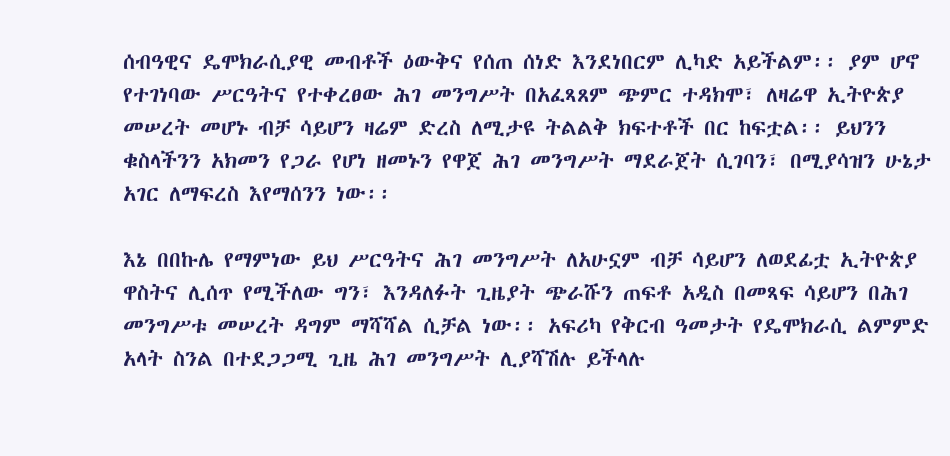ሰብዓዊና ዴሞክራሲያዊ መብቶች ዕውቅና የሰጠ ሰነድ እንደነበርም ሊካድ አይችልም፡፡ ያም ሆኖ የተገነባው ሥርዓትና የተቀረፀው ሕገ መንግሥት በአፈጻጸም ጭምር ተዳክሞ፣ ለዛሬዋ ኢትዮጵያ መሠረት መሆኑ ብቻ ሳይሆን ዛሬም ድረስ ለሚታዩ ትልልቅ ክፍተቶች በር ከፍቷል፡፡ ይህንን ቁስላችንን አክመን የጋራ የሆነ ዘመኑን የዋጀ ሕገ መንግሥት ማደራጀት ሲገባን፣ በሚያሳዝን ሁኔታ አገር ለማፍረስ እየማሰንን ነው፡፡

እኔ በበኩሌ የማምነው ይህ ሥርዓትና ሕገ መንግሥት ለአሁኗም ብቻ ሳይሆን ለወደፊቷ ኢትዮጵያ ዋስትና ሊሰጥ የሚችለው ግን፣ እንዳለፉት ጊዜያት ጭራሹን ጠፍቶ አዲስ በመጻፍ ሳይሆን በሕገ መንግሥቱ መሠረት ዳግም ማሻሻል ሲቻል ነው፡፡ አፍሪካ የቅርብ ዓመታት የዴሞክራሲ ልምምድ አላት ስንል በተደጋጋሚ ጊዜ ሕገ መንግሥት ሊያሻሽሉ ይችላሉ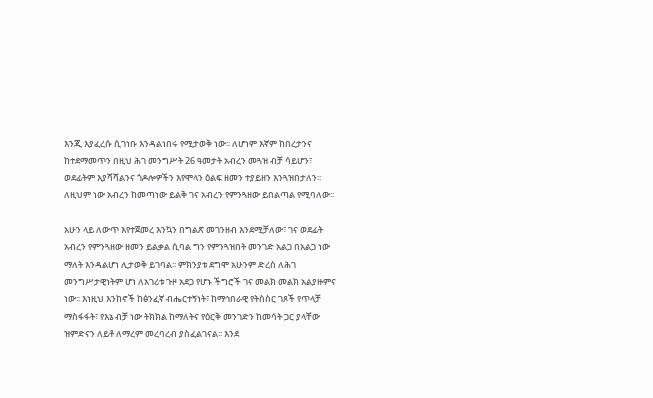እንጂ እያፈረሱ ሲገነቡ እንዳልነበሩ የሚታወቅ ነው፡፡ ለሆነም እኛም ከበረታንና ከተደማመጥን በዚህ ሕገ መንግሥት 26 ዓመታት አብረን መጓዝ ብቻ ሳይሆን፣ ወደፊትም እያሻሻልንና ጎዶሎዎችን እየሞላን ዕልፍ ዘመን ተያይዘን እንጓዝበታለን፡፡ ለዚህም ነው አብረን ከመጣነው ይልቅ ገና አብረን የምንጓዘው ይበልጣል የሚባለው፡፡

አሁን ላይ ለውጥ እየተጀመረ እንኳን በግልጽ መገንዘብ እንደሚቻለው፣ ገና ወደፊት አብረን የምንጓዘው ዘመን ይልቃል ሲባል ግን የምንጓዝበት መንገድ አልጋ በአልጋ ነው ማለት እንዳልሆነ ሊታወቅ ይገባል፡፡ ምክንያቱ ደግሞ አሁንም ድረስ ለሕገ መንግሥታዊነትም ሆነ ለአገሪቱ ጉዞ አደጋ የሆኑ ችግሮች ገና መልክ መልክ አልያዙምና ነው፡፡ እነዚህ እንከኖች ከፅንፈኛ ብሔርተኝነት፣ ከማኅበራዊ የትስስር ገጾች የጥላቻ ማስፋፋት፣ የእኔ ብቻ ነው ትክክል ከማለትና የዕርቅ መንገድን ከመሳት ጋር ያላቸው ዝምድናን ለይቶ ለማረም መረባረብ ያስፈልገናል፡፡ እንደ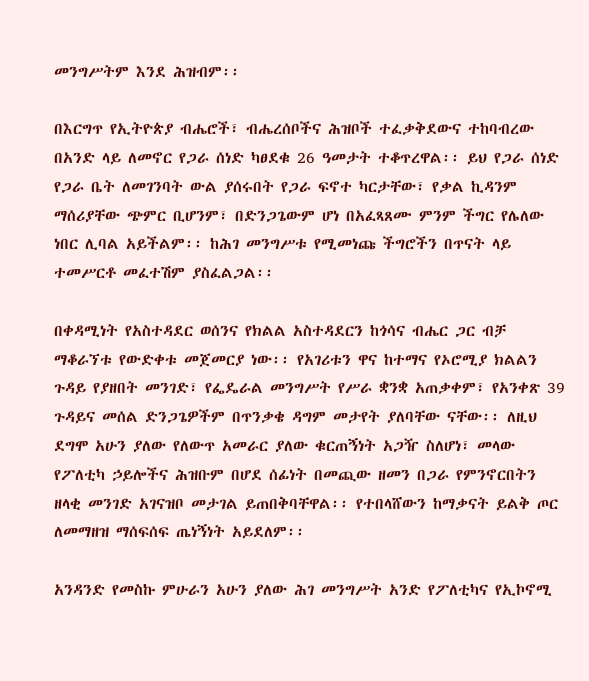መንግሥትም እንደ ሕዝብም፡፡

በእርግጥ የኢትዮጵያ ብሔሮች፣ ብሔረሰቦችና ሕዝቦች ተፈቃቅደውና ተከባብረው በአንድ ላይ ለመኖር የጋራ ሰነድ ካፀደቁ 26 ዓመታት ተቆጥረዋል፡፡ ይህ የጋራ ሰነድ የጋራ ቤት ለመገንባት ውል ያሰሩበት የጋራ ፍኖተ ካርታቸው፣ የቃል ኪዳንም ማሰሪያቸው ጭምር ቢሆንም፣ በድንጋጌውም ሆነ በአፈጻጸሙ ምንም ችግር የሌለው ነበር ሊባል አይችልም፡፡ ከሕገ መንግሥቱ የሚመነጩ ችግሮችን በጥናት ላይ ተመሥርቶ መፈተሽም ያስፈልጋል፡፡

በቀዳሚነት የአስተዳደር ወሰንና የክልል አስተዳደርን ከጎሳና ብሔር ጋር ብቻ ማቆራኘቱ የውድቀቱ መጀመርያ ነው፡፡ የአገሪቱን ዋና ከተማና የኦሮሚያ ክልልን ጉዳይ የያዘበት መንገድ፣ የፌዴራል መንግሥት የሥራ ቋንቋ አጠቃቀም፣ የአንቀጽ 39 ጉዳይና መሰል ድንጋጌዎችም በጥንቃቄ ዳግም መታየት ያለባቸው ናቸው፡፡ ለዚህ ደግሞ አሁን ያለው የለውጥ አመራር ያለው ቁርጠኝነት አጋዥ ስለሆነ፣ መላው የፖለቲካ ኃይሎችና ሕዝቡም በሆደ ሰፊነት በመጪው ዘመን በጋራ የምንኖርበትን ዘላቂ መንገድ አገናዝቦ መታገል ይጠበቅባቸዋል፡፡ የተበላሸውን ከማቃናት ይልቅ ጦር ለመማዘዝ ማሰፍሰፍ ጤነኝነት አይደለም፡፡

አንዳንድ የመስኩ ምሁራን አሁን ያለው ሕገ መንግሥት አንድ የፖለቲካና የኢኮኖሚ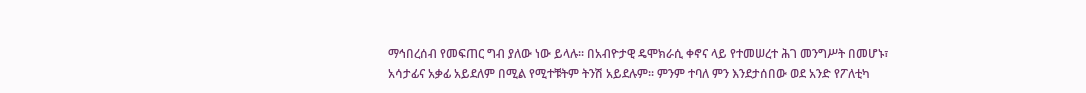ማኅበረሰብ የመፍጠር ግብ ያለው ነው ይላሉ፡፡ በአብዮታዊ ዴሞክራሲ ቀኖና ላይ የተመሠረተ ሕገ መንግሥት በመሆኑ፣ አሳታፊና አቃፊ አይደለም በሚል የሚተቹትም ትንሽ አይደሉም፡፡ ምንም ተባለ ምን እንደታሰበው ወደ አንድ የፖለቲካ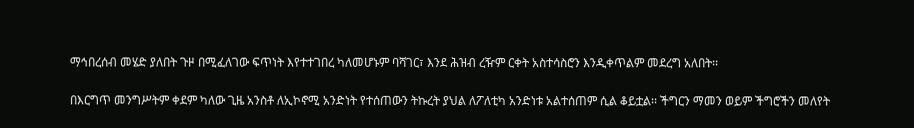ማኅበረሰብ መሄድ ያለበት ጉዞ በሚፈለገው ፍጥነት እየተተገበረ ካለመሆኑም ባሻገር፣ እንደ ሕዝብ ረዥም ርቀት አስተሳስሮን እንዲቀጥልም መደረግ አለበት፡፡

በእርግጥ መንግሥትም ቀደም ካለው ጊዜ አንስቶ ለኢኮኖሚ አንድነት የተሰጠውን ትኩረት ያህል ለፖለቲካ አንድነቱ አልተሰጠም ሲል ቆይቷል፡፡ ችግርን ማመን ወይም ችግሮችን መለየት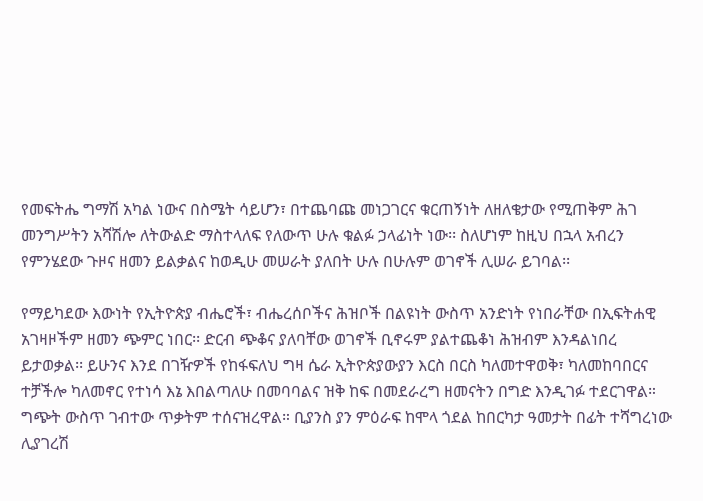የመፍትሔ ግማሽ አካል ነውና በስሜት ሳይሆን፣ በተጨባጩ መነጋገርና ቁርጠኝነት ለዘለቄታው የሚጠቅም ሕገ መንግሥትን አሻሽሎ ለትውልድ ማስተላለፍ የለውጥ ሁሉ ቁልፉ ኃላፊነት ነው፡፡ ስለሆነም ከዚህ በኋላ አብረን የምንሄደው ጉዞና ዘመን ይልቃልና ከወዲሁ መሠራት ያለበት ሁሉ በሁሉም ወገኖች ሊሠራ ይገባል፡፡

የማይካደው እውነት የኢትዮጵያ ብሔሮች፣ ብሔረሰቦችና ሕዝቦች በልዩነት ውስጥ አንድነት የነበራቸው በኢፍትሐዊ አገዛዞችም ዘመን ጭምር ነበር፡፡ ድርብ ጭቆና ያለባቸው ወገኖች ቢኖሩም ያልተጨቆነ ሕዝብም እንዳልነበረ ይታወቃል፡፡ ይሁንና እንደ በገዥዎች የከፋፍለህ ግዛ ሴራ ኢትዮጵያውያን እርስ በርስ ካለመተዋወቅ፣ ካለመከባበርና ተቻችሎ ካለመኖር የተነሳ እኔ እበልጣለሁ በመባባልና ዝቅ ከፍ በመደራረግ ዘመናትን በግድ እንዲገፉ ተደርገዋል። ግጭት ውስጥ ገብተው ጥቃትም ተሰናዝረዋል። ቢያንስ ያን ምዕራፍ ከሞላ ጎደል ከበርካታ ዓመታት በፊት ተሻግረነው ሊያገረሽ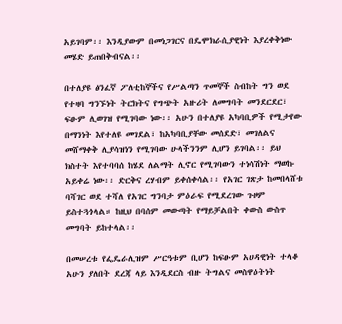አይገባም፡፡ እንዲያውም በመነጋገርና በዴሞክራሲያዊነት እያረቀቅነው መሄድ ይጠበቅብናል፡፡

በተለያዩ ፅንፈኛ ፖለቲከኞችና የሥልጣን ጥመኞች ስብከት ግን ወደ የተዛባ ግንኙነት ትርክትና የግጭት አዙሪት ለመግባት መንደርደር፣ ፍፁም ሊወገዝ የሚገባው ነው፡፡ አሁን በተለያዩ አካባቢዎች የሚታየው በማንነት እየተለዩ መገደል፣ ከአካባቢያቸው መሰደድ፣ መገለልና መሸማቀቅ ሊያሳዝነን የሚገባው ሁላችንንም ሊሆን ይገባል፡፡ ይህ ክስተት እየተባባሰ ከሄደ ለልማት ሊኖር የሚገባውን ተነሳሽነት ማወኩ አይቀሬ ነው፡፡ ድርቅና ረሃብም ይቀሰቀሳል፡፡ የአገር ገጽታ ከመበላሸቱ ባሻገር ወደ ተሻለ የአገር ግንባታ ምዕራፍ የሚደረገው ጉዞም ይስተጓጎላል። ከዚህ በባሰም መውጣት የማይቻልበት ቀውስ ውስጥ መግባት ይከተላል፡፡

በመሠረቱ የፌዴራሊዝም ሥርዓቱም ቢሆን ከፍፁም አሀዳዊነት ተላቆ አሁን ያለበት ደረጃ ላይ እንዲደርስ ብዙ ትግልና መስዋዕትነት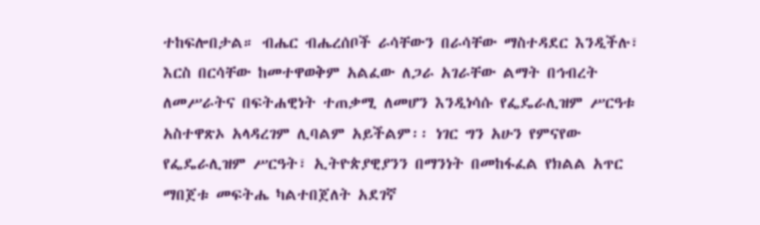ተከፍሎበታል። ብሔር ብሔረሰቦች ራሳቸውን በራሳቸው ማስተዳደር እንዲችሉ፣ እርስ በርሳቸው ከመተዋወቅም አልፈው ለጋራ አገራቸው ልማት በኅብረት ለመሥራትና በፍትሐዊነት ተጠቃሚ ለመሆን እንዲነሳሱ የፌዴራሊዝም ሥርዓቱ አስተዋጽኦ አላዳረገም ሊባልም አይችልም፡፡ ነገር ግን አሁን የምናየው የፌዴራሊዝም ሥርዓት፣ ኢትዮጵያዊያንን በማንነት በመከፋፈል የክልል አጥር ማበጀቱ መፍትሔ ካልተበጀለት አደገኛ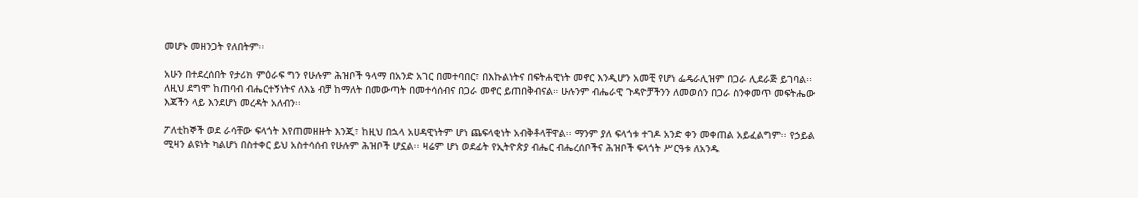መሆኑ መዘንጋት የለበትም፡፡

አሁን በተደረሰበት የታሪክ ምዕራፍ ግን የሁሉም ሕዝቦች ዓላማ በአንድ አገር በመተባበር፣ በእኩልነትና በፍትሐዊነት መኖር እንዲሆን አመቺ የሆነ ፌዴራሊዝም በጋራ ሊደራጅ ይገባል፡፡ ለዚህ ደግሞ ከጠባብ ብሔርተኝነትና ለእኔ ብቻ ከማለት በመውጣት በመተሳሰብና በጋራ መኖር ይጠበቅብናል። ሁሉንም ብሔራዊ ጉዳዮቻችንን ለመወሰን በጋራ ስንቀመጥ መፍትሔው እጃችን ላይ እንደሆነ መረዳት አለብን፡፡

ፖለቲከኞች ወደ ራሳቸው ፍላጎት እየጠመዘዙት እንጂ፣ ከዚህ በኋላ አሀዳዊነትም ሆነ ጨፍላቂነት አብቅቶላቸዋል፡፡ ማንም ያለ ፍላጎቱ ተገዶ አንድ ቀን መቀጠል አይፈልግም፡፡ የኃይል ሚዛን ልዩነት ካልሆነ በስተቀር ይህ አስተሳሰብ የሁሉም ሕዝቦች ሆኗል፡፡ ዛሬም ሆነ ወደፊት የኢትዮጵያ ብሔር ብሔረሰቦችና ሕዝቦች ፍላጎት ሥርዓቱ ለአንዱ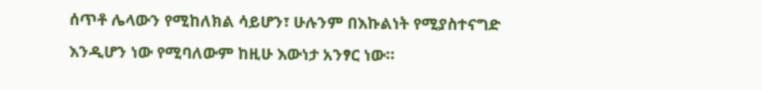ሰጥቶ ሌላውን የሚከለክል ሳይሆን፣ ሁሉንም በእኩልነት የሚያስተናግድ እንዲሆን ነው የሚባለውም ከዚሁ እውነታ አንፃር ነው።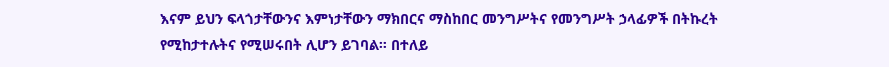እናም ይህን ፍላጎታቸውንና እምነታቸውን ማክበርና ማስከበር መንግሥትና የመንግሥት ኃላፊዎች በትኩረት የሚከታተሉትና የሚሠሩበት ሊሆን ይገባል። በተለይ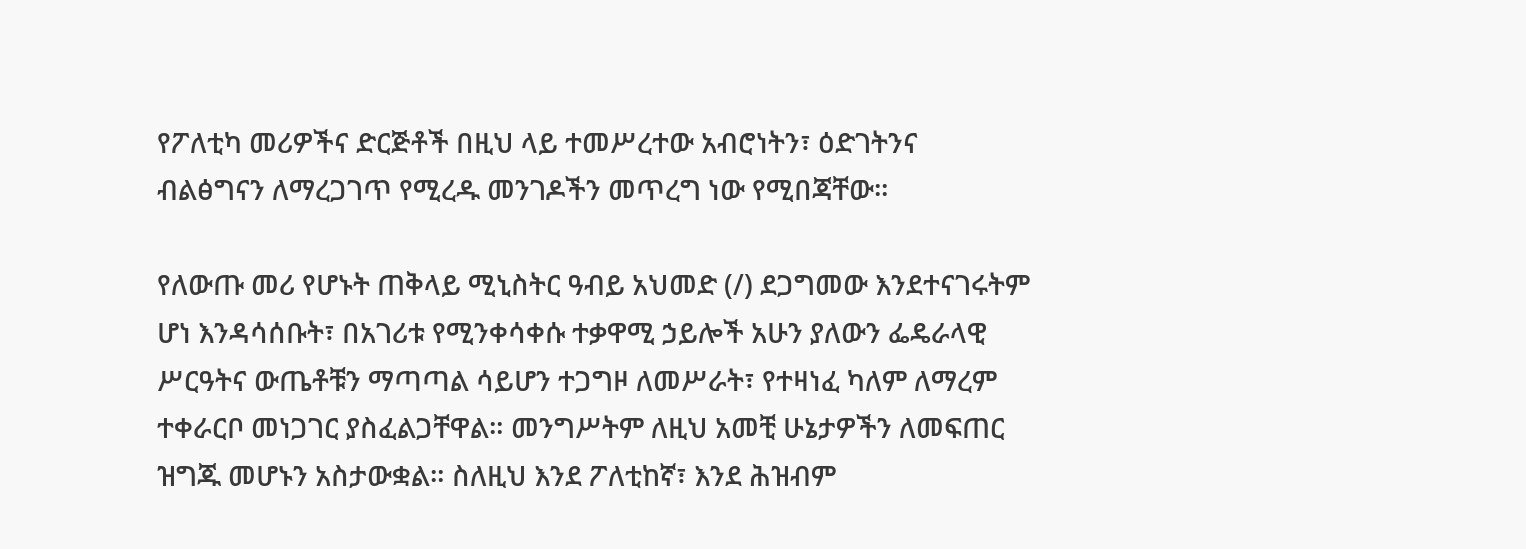የፖለቲካ መሪዎችና ድርጅቶች በዚህ ላይ ተመሥረተው አብሮነትን፣ ዕድገትንና ብልፅግናን ለማረጋገጥ የሚረዱ መንገዶችን መጥረግ ነው የሚበጃቸው፡፡

የለውጡ መሪ የሆኑት ጠቅላይ ሚኒስትር ዓብይ አህመድ (/) ደጋግመው እንደተናገሩትም ሆነ እንዳሳሰቡት፣ በአገሪቱ የሚንቀሳቀሱ ተቃዋሚ ኃይሎች አሁን ያለውን ፌዴራላዊ ሥርዓትና ውጤቶቹን ማጣጣል ሳይሆን ተጋግዞ ለመሥራት፣ የተዛነፈ ካለም ለማረም ተቀራርቦ መነጋገር ያስፈልጋቸዋል። መንግሥትም ለዚህ አመቺ ሁኔታዎችን ለመፍጠር ዝግጁ መሆኑን አስታውቋል። ስለዚህ እንደ ፖለቲከኛ፣ እንደ ሕዝብም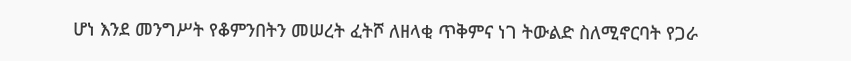ሆነ እንደ መንግሥት የቆምንበትን መሠረት ፈትሾ ለዘላቂ ጥቅምና ነገ ትውልድ ስለሚኖርባት የጋራ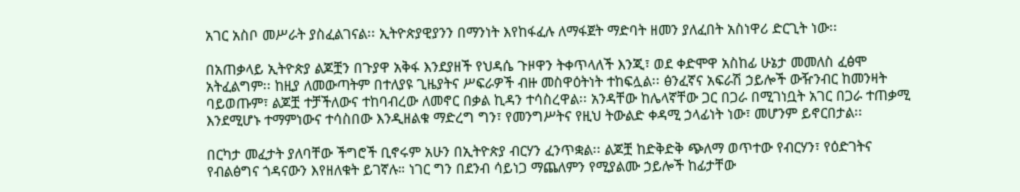አገር አስቦ መሥራት ያስፈልገናል፡፡ ኢትዮጵያዊያንን በማንነት እየከፋፈሉ ለማፋጀት ማድባት ዘመን ያለፈበት አስነዋሪ ድርጊት ነው፡፡

በአጠቃላይ ኢትዮጵያ ልጆቿን በጉያዋ አቅፋ እንደያዘች የህዳሴ ጉዞዋን ትቀጥላለች እንጂ፣ ወደ ቀድሞዋ አስከፊ ሁኔታ መመለስ ፈፅሞ አትፈልግም፡፡ ከዚያ ለመውጣትም በተለያዩ ጊዜያትና ሥፍራዎች ብዙ መስዋዕትነት ተከፍሏል፡፡ ፅንፈኛና አፍራሽ ኃይሎች ውዥንብር ከመንዛት ባይወጡም፣ ልጆቿ ተቻችለውና ተከባብረው ለመኖር በቃል ኪዳን ተሳስረዋል፡፡ አንዳቸው ከሌላኛቸው ጋር በጋራ በሚገነቧት አገር በጋራ ተጠቃሚ እንደሚሆኑ ተማምነውና ተሳስበው እንዲዘልቁ ማድረግ ግን፣ የመንግሥትና የዚህ ትውልድ ቀዳሚ ኃላፊነት ነው፣ መሆንም ይኖርበታል፡፡

በርካታ መፈታት ያለባቸው ችግሮች ቢኖሩም አሁን በኢትዮጵያ ብርሃን ፈንጥቋል፡፡ ልጆቿ ከድቅድቅ ጭለማ ወጥተው የብርሃን፣ የዕድገትና የብልፅግና ጎዳናውን እየዘለቁት ይገኛሉ። ነገር ግን በደንብ ሳይነጋ ማጨለምን የሚያልሙ ኃይሎች ከፊታቸው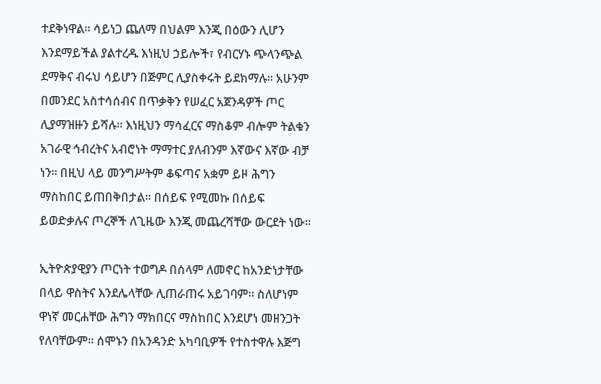ተደቅነዋል። ሳይነጋ ጨለማ በህልም እንጂ በዕውን ሊሆን እንደማይችል ያልተረዱ እነዚህ ኃይሎች፣ የብርሃኑ ጭላንጭል ደማቅና ብሩህ ሳይሆን በጅምር ሊያስቀሩት ይደክማሉ። አሁንም በመንደር አስተሳሰብና በጥቃቅን የሠፈር አጀንዳዎች ጦር ሊያማዝዙን ይሻሉ፡፡ እነዚህን ማሳፈርና ማስቆም ብሎም ትልቁን አገራዊ ኅብረትና አብሮነት ማማተር ያለብንም እኛውና እኛው ብቻ ነን፡፡ በዚህ ላይ መንግሥትም ቆፍጣና አቋም ይዞ ሕግን ማስከበር ይጠበቅበታል፡፡ በሰይፍ የሚመኩ በሰይፍ ይወድቃሉና ጦረኞች ለጊዜው እንጂ መጨረሻቸው ውርደት ነው፡፡

ኢትዮጵያዊያን ጦርነት ተወግዶ በሰላም ለመኖር ከአንድነታቸው በላይ ዋስትና እንደሌላቸው ሊጠራጠሩ አይገባም፡፡ ስለሆነም ዋነኛ መርሐቸው ሕግን ማክበርና ማስከበር እንደሆነ መዘንጋት የለባቸውም፡፡ ሰሞኑን በአንዳንድ አካባቢዎች የተስተዋሉ እጅግ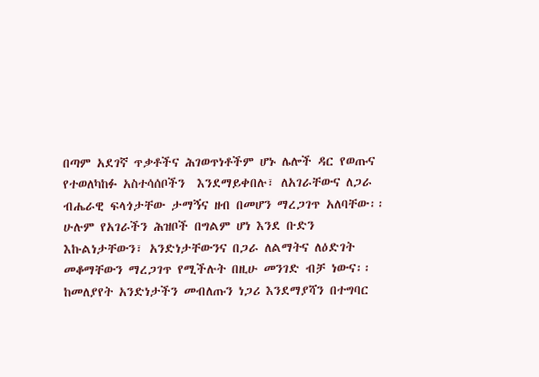በጣም አደገኛ ጥቃቶችና ሕገወጥነቶችም ሆኑ ሌሎች ዳር የወጡና የተወለካከፉ አስተሳሰቦችን  እንደማይቀበሉ፣ ለአገራቸውና ለጋራ ብሔራዊ ፍላጎታቸው ታማኝና ዘብ በመሆን ማረጋገጥ አለባቸው፡፡ ሁሉም የአገራችን ሕዝቦች በግልም ሆነ እንደ ቡድን  እኩልነታቸውን፣ አንድነታቸውንና በጋራ ለልማትና ለዕድገት መቆማቸውን ማረጋገጥ የሚችሉት በዚሁ መንገድ ብቻ ነውና፡፡ ከመለያየት አንድነታችን መብለጡን ነጋሪ እንደማያሻን በተግባር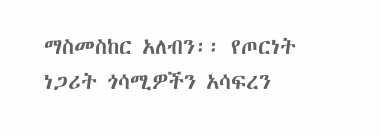ማስመስከር አለብን፡፡ የጦርነት ነጋሪት ጎሳሚዎችን አሳፍረን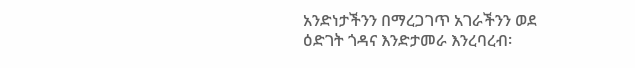አንድነታችንን በማረጋገጥ አገራችንን ወደ ዕድገት ጎዳና እንድታመራ እንረባረብ፡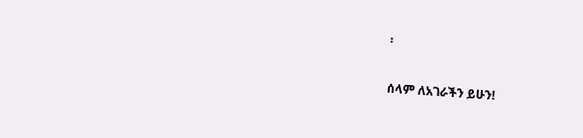፡

ሰላም ለአገራችን ይሁን!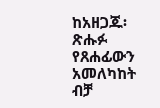ከአዘጋጁ፡ ጽሑፉ የጸሐፊውን አመለካከት ብቻ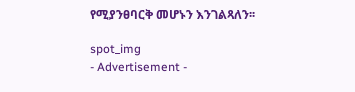የሚያንፀባርቅ መሆኑን እንገልጻለን፡፡

spot_img
- Advertisement -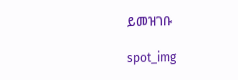ይመዝገቡ

spot_img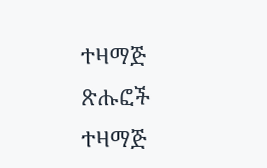ተዛማጅ ጽሑፎች
ተዛማጅ